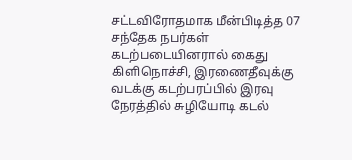சட்டவிரோதமாக மீன்பிடித்த 07 சந்தேக நபர்கள் கடற்படையினரால் கைது
கிளிநொச்சி, இரணைதீவுக்கு வடக்கு கடற்பரப்பில் இரவு நேரத்தில் சுழியோடி கடல்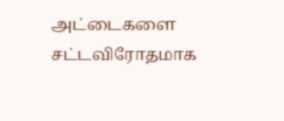அட்டைகளை சட்டவிரோதமாக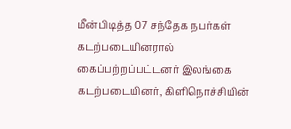மீன்பிடித்த 07 சந்தேக நபர்கள் கடற்படையினரால் கைப்பற்றப்பட்டனர் இலங்கை கடற்படையினர், கிளிநொச்சியின்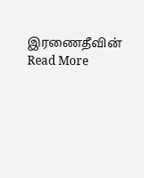இரணைதீவின்
Read More